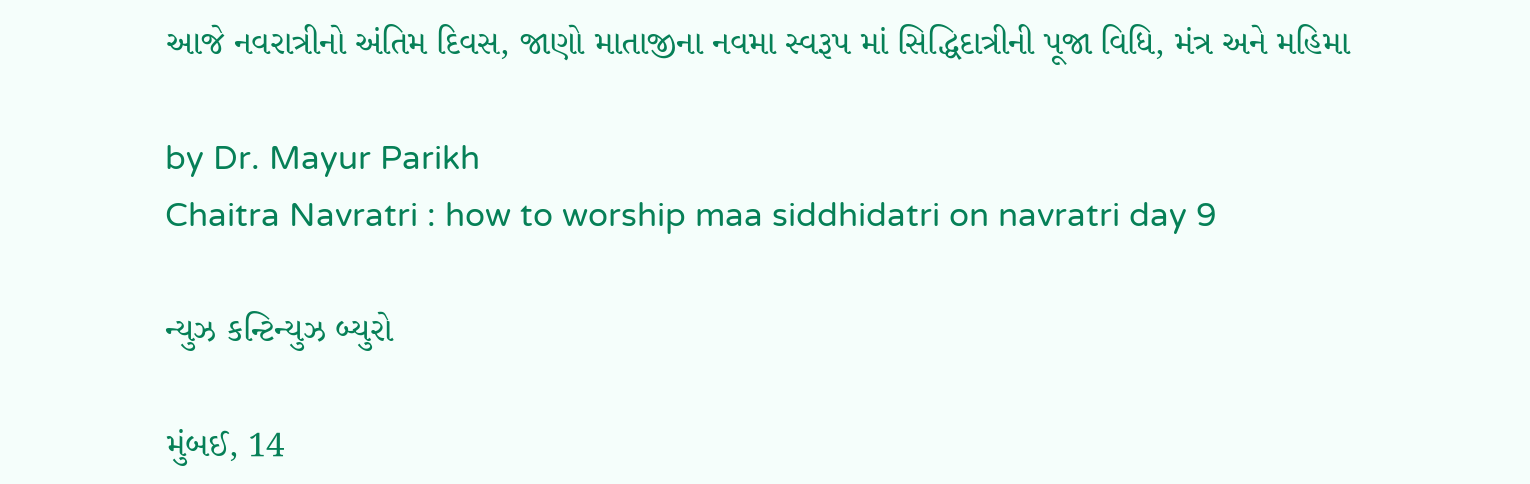આજે નવરાત્રીનો અંતિમ દિવસ, જાણો માતાજીના નવમા સ્વરૂપ માં સિદ્ધિદાત્રીની પૂજા વિધિ, મંત્ર અને મહિમા

by Dr. Mayur Parikh
Chaitra Navratri : how to worship maa siddhidatri on navratri day 9

ન્યુઝ કન્ટિન્યુઝ બ્યુરો

મુંબઈ, 14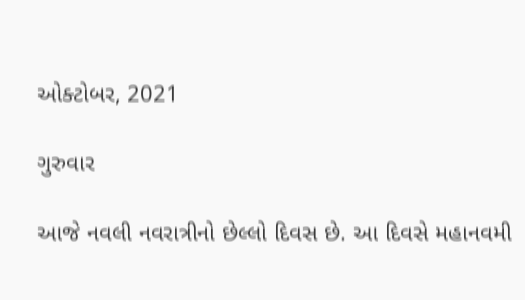ઓક્ટોબર, 2021

ગુરુવાર

આજે નવલી નવરાત્રીનો છેલ્લો દિવસ છે. આ દિવસે મહાનવમી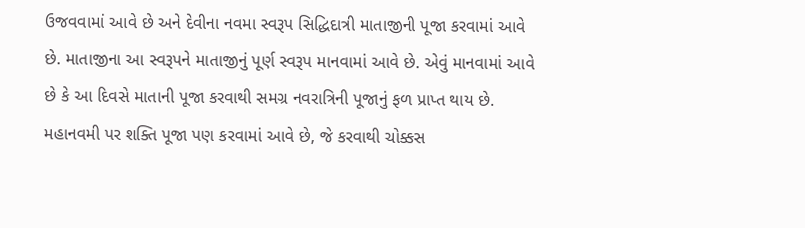ઉજવવામાં આવે છે અને દેવીના નવમા સ્વરૂપ સિદ્ધિદાત્રી માતાજીની પૂજા કરવામાં આવે છે. માતાજીના આ સ્વરૂપને માતાજીનું પૂર્ણ સ્વરૂપ માનવામાં આવે છે. એવું માનવામાં આવે છે કે આ દિવસે માતાની પૂજા કરવાથી સમગ્ર નવરાત્રિની પૂજાનું ફળ પ્રાપ્ત થાય છે. મહાનવમી પર શક્તિ પૂજા પણ કરવામાં આવે છે, જે કરવાથી ચોક્કસ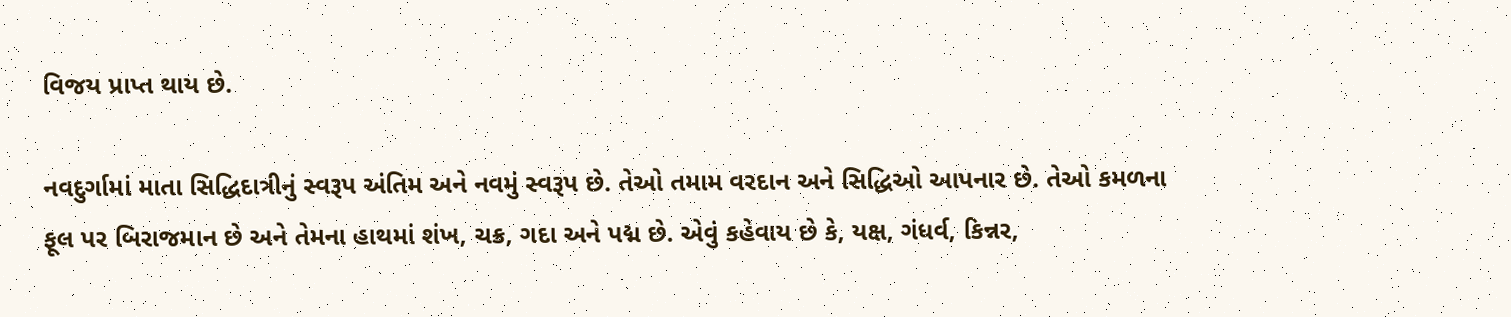વિજય પ્રાપ્ત થાય છે.

નવદુર્ગામાં માતા સિદ્ધિદાત્રીનું સ્વરૂપ અંતિમ અને નવમું સ્વરૂપ છે. તેઓ તમામ વરદાન અને સિદ્ધિઓ આપનાર છે. તેઓ કમળના ફૂલ પર બિરાજમાન છે અને તેમના હાથમાં શંખ, ચક્ર, ગદા અને પદ્મ છે. એવું કહેવાય છે કે, યક્ષ, ગંધર્વ, કિન્નર,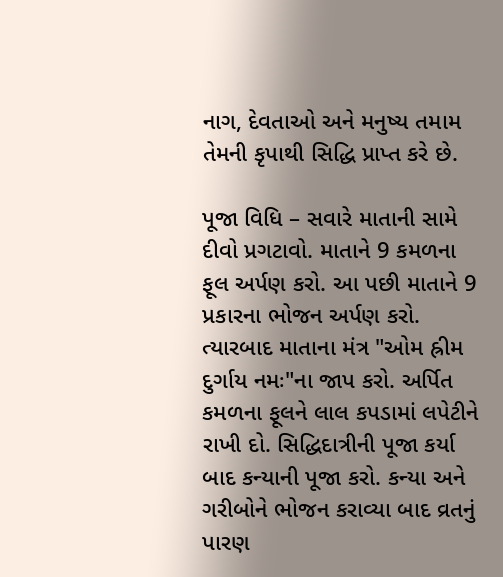નાગ, દેવતાઓ અને મનુષ્ય તમામ તેમની કૃપાથી સિદ્ધિ પ્રાપ્ત કરે છે.

પૂજા વિધિ – સવારે માતાની સામે દીવો પ્રગટાવો. માતાને 9 કમળના ફૂલ અર્પણ કરો. આ પછી માતાને 9 પ્રકારના ભોજન અર્પણ કરો. ત્યારબાદ માતાના મંત્ર "ઓમ હ્રીમ દુર્ગાય નમઃ"ના જાપ કરો. અર્પિત કમળના ફૂલને લાલ કપડામાં લપેટીને રાખી દો. સિદ્ધિદાત્રીની પૂજા કર્યા બાદ કન્યાની પૂજા કરો. કન્યા અને ગરીબોને ભોજન કરાવ્યા બાદ વ્રતનું પારણ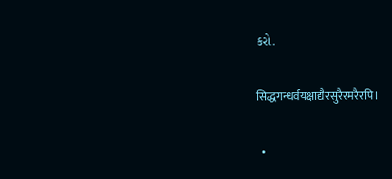કરો.

सिद्धगन्धर्वयक्षाद्यैरसुरैरमरैरपि।

  •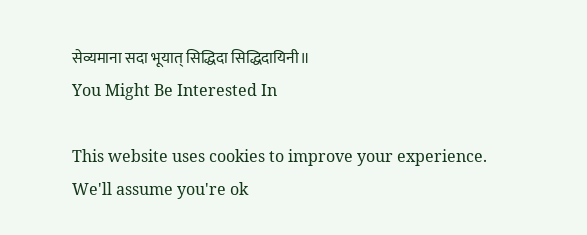सेव्यमाना सदा भूयात्‌ सिद्धिदा सिद्धिदायिनी॥
You Might Be Interested In

This website uses cookies to improve your experience. We'll assume you're ok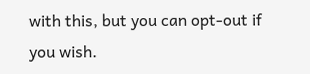with this, but you can opt-out if you wish.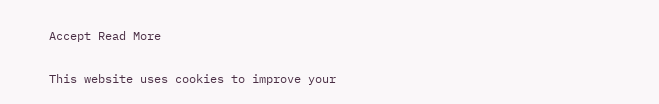Accept Read More

This website uses cookies to improve your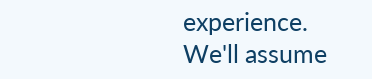experience. We'll assume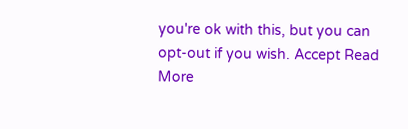you're ok with this, but you can opt-out if you wish. Accept Read More